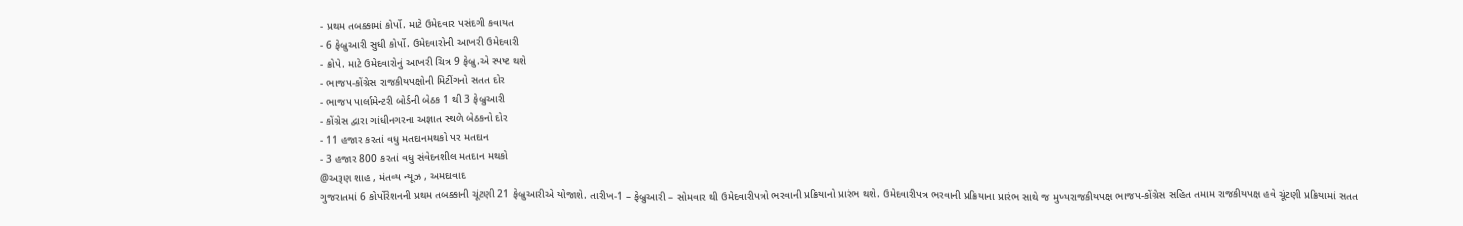- પ્રથમ તબક્કામાં કોર્પો. માટે ઉમેદવાર પસંદગી કવાયત
- 6 ફેબ્રુઆરી સુધી કોર્પો. ઉમેદવારોની આખરી ઉમેદવારી
- ક્રોપે. માટે ઉમેદવારોનું આખરી ચિત્ર 9 ફેબ્રુ.એ સ્પષ્ટ થશે
- ભાજપ-કોંગ્રેસ રાજકીયપક્ષોની મિટીંગનો સતત દોર
- ભાજપ પાર્લામેન્ટરી બોર્ડની બેઠક 1 થી 3 ફેબ્રુઆરી
- કોંગ્રેસ દ્વારા ગાંધીનગરના અજ્ઞાત સ્થળે બેઠકનો દોર
- 11 હજાર કરતાં વધુ મતદાનમથકો પર મતદાન
- 3 હજાર 800 કરતાં વધુ સંવેદનશીલ મતદાન મથકો
@અરૂણ શાહ , મંતવ્ય ન્યૂઝ , અમદાવાદ
ગુજરાતમાં 6 કોર્પોરેશનની પ્રથમ તબક્કાની ચૂંટણી 21 ફેબ્રુઆરીએ યોજાશે. તારીખ-1 – ફેબ્રુઆરી – સોમવાર થી ઉમેદવારીપત્રો ભરવાની પ્રક્રિયાનો પ્રારંભ થશે. ઉમેદવારીપત્ર ભરવાની પ્રક્રિયાના પ્રારંભ સાથે જ મુખ્યરાજકીયપક્ષ ભાજપ-કોંગ્રેસ સહિત તમામ રાજકીયપક્ષ હવે ચૂંટણી પ્રક્રિયામાં સતત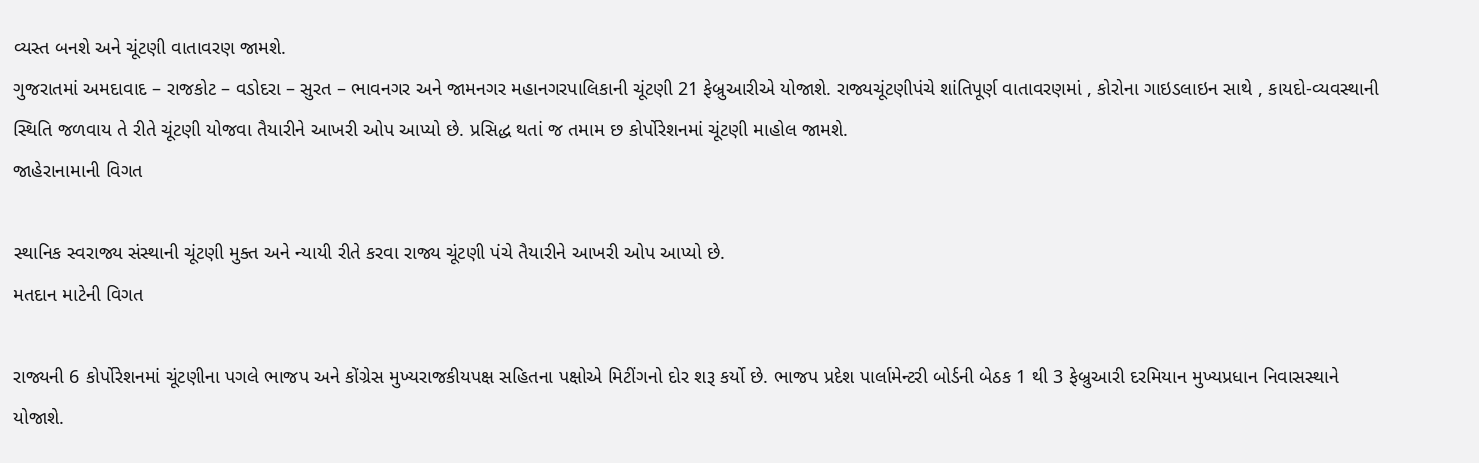વ્યસ્ત બનશે અને ચૂંટણી વાતાવરણ જામશે.
ગુજરાતમાં અમદાવાદ – રાજકોટ – વડોદરા – સુરત – ભાવનગર અને જામનગર મહાનગરપાલિકાની ચૂંટણી 21 ફેબ્રુઆરીએ યોજાશે. રાજ્યચૂંટણીપંચે શાંતિપૂર્ણ વાતાવરણમાં , કોરોના ગાઇડલાઇન સાથે , કાયદો-વ્યવસ્થાની સ્થિતિ જળવાય તે રીતે ચૂંટણી યોજવા તૈયારીને આખરી ઓપ આપ્યો છે. પ્રસિદ્ધ થતાં જ તમામ છ કોર્પોરેશનમાં ચૂંટણી માહોલ જામશે.
જાહેરાનામાની વિગત

સ્થાનિક સ્વરાજ્ય સંસ્થાની ચૂંટણી મુક્ત અને ન્યાયી રીતે કરવા રાજ્ય ચૂંટણી પંચે તૈયારીને આખરી ઓપ આપ્યો છે.
મતદાન માટેની વિગત

રાજ્યની 6 કોર્પોરેશનમાં ચૂંટણીના પગલે ભાજપ અને કોંગ્રેસ મુખ્યરાજકીયપક્ષ સહિતના પક્ષોએ મિટીંગનો દોર શરૂ કર્યો છે. ભાજપ પ્રદેશ પાર્લામેન્ટરી બોર્ડની બેઠક 1 થી 3 ફેબ્રુઆરી દરમિયાન મુખ્યપ્રધાન નિવાસસ્થાને યોજાશે.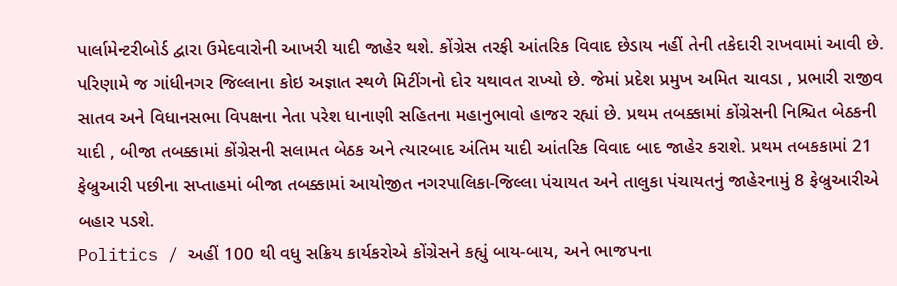પાર્લામેન્ટરીબોર્ડ દ્વારા ઉમેદવારોની આખરી યાદી જાહેર થશે. કોંગ્રેસ તરફી આંતરિક વિવાદ છેડાય નહીં તેની તકેદારી રાખવામાં આવી છે. પરિણામે જ ગાંધીનગર જિલ્લાના કોઇ અજ્ઞાત સ્થળે મિટીંગનો દોર યથાવત રાખ્યો છે. જેમાં પ્રદેશ પ્રમુખ અમિત ચાવડા , પ્રભારી રાજીવ સાતવ અને વિધાનસભા વિપક્ષના નેતા પરેશ ધાનાણી સહિતના મહાનુભાવો હાજર રહ્યાં છે. પ્રથમ તબક્કામાં કોંગ્રેસની નિશ્ચિત બેઠકની યાદી , બીજા તબક્કામાં કોંગ્રેસની સલામત બેઠક અને ત્યારબાદ અંતિમ યાદી આંતરિક વિવાદ બાદ જાહેર કરાશે. પ્રથમ તબકકામાં 21 ફેબ્રુઆરી પછીના સપ્તાહમાં બીજા તબક્કામાં આયોજીત નગરપાલિકા-જિલ્લા પંચાયત અને તાલુકા પંચાયતનું જાહેરનામું 8 ફેબ્રુઆરીએ બહાર પડશે.
Politics / અહીં 100 થી વધુ સક્રિય કાર્યકરોએ કોંગ્રેસને કહ્યું બાય-બાય, અને ભાજપના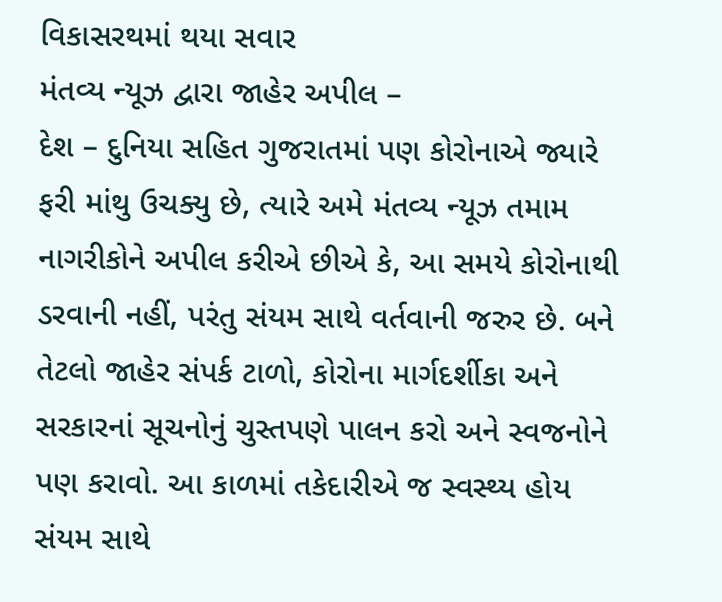વિકાસરથમાં થયા સવાર
મંતવ્ય ન્યૂઝ દ્વારા જાહેર અપીલ –
દેશ – દુનિયા સહિત ગુજરાતમાં પણ કોરોનાએ જ્યારે ફરી માંથુ ઉચક્યુ છે, ત્યારે અમે મંતવ્ય ન્યૂઝ તમામ નાગરીકોને અપીલ કરીએ છીએ કે, આ સમયે કોરોનાથી ડરવાની નહીં, પરંતુ સંયમ સાથે વર્તવાની જરુર છે. બને તેટલો જાહેર સંપર્ક ટાળો, કોરોના માર્ગદર્શીકા અને સરકારનાં સૂચનોનું ચુસ્તપણે પાલન કરો અને સ્વજનોને પણ કરાવો. આ કાળમાં તકેદારીએ જ સ્વસ્થ્ય હોય સંયમ સાથે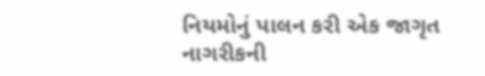નિયમોનું પાલન કરી એક જાગૃત નાગરીકની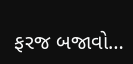ફરજ બજાવો…